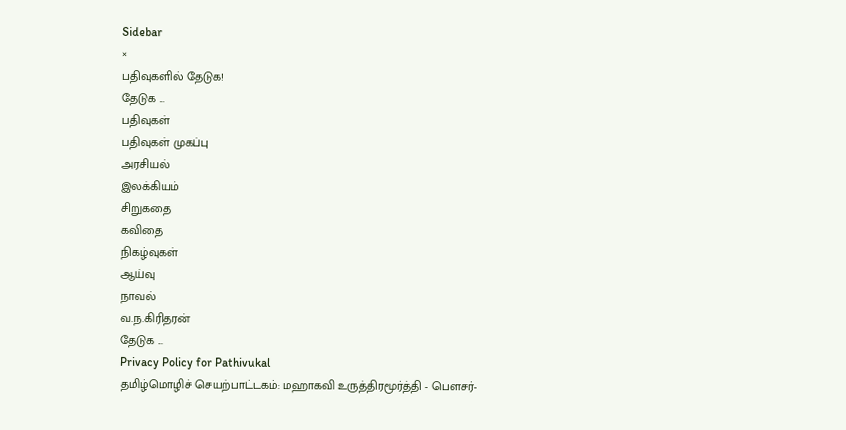Sidebar
×
பதிவுகளில் தேடுக!
தேடுக ...
பதிவுகள்
பதிவுகள் முகப்பு
அரசியல்
இலக்கியம்
சிறுகதை
கவிதை
நிகழ்வுகள்
ஆய்வு
நாவல்
வ.ந.கிரிதரன்
தேடுக ...
Privacy Policy for Pathivukal
தமிழ்மொழிச் செயற்பாட்டகம்: மஹாகவி உருத்திரமூர்த்தி - பெளசர்-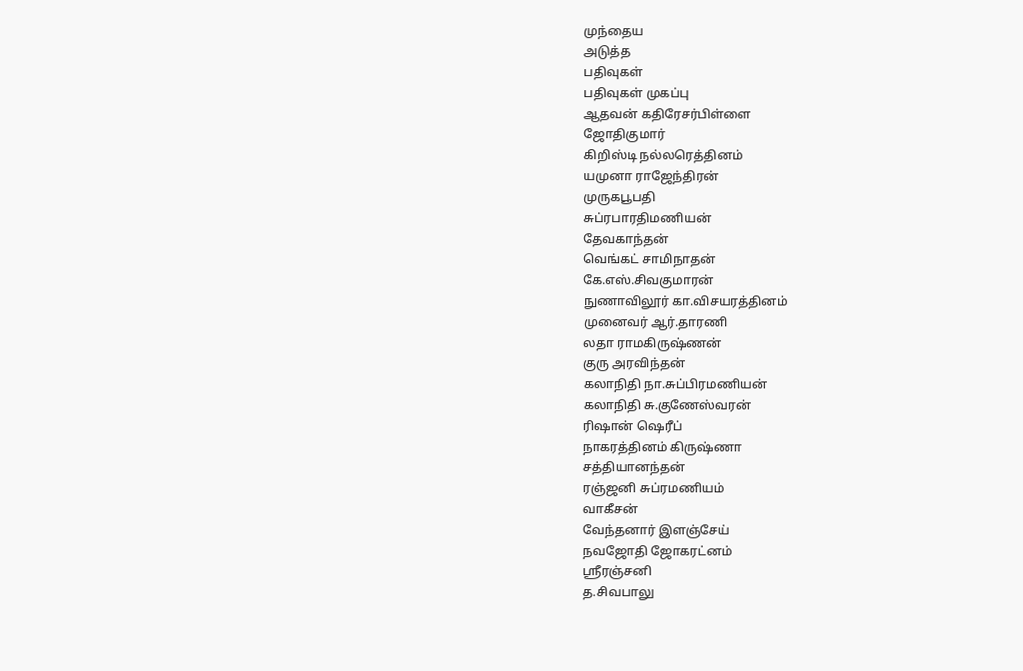முந்தைய
அடுத்த
பதிவுகள்
பதிவுகள் முகப்பு
ஆதவன் கதிரேசர்பிள்ளை
ஜோதிகுமார்
கிறிஸ்டி நல்லரெத்தினம்
யமுனா ராஜேந்திரன்
முருகபூபதி
சுப்ரபாரதிமணியன்
தேவகாந்தன்
வெங்கட் சாமிநாதன்
கே.எஸ்.சிவகுமாரன்
நுணாவிலூர் கா.விசயரத்தினம்
முனைவர் ஆர்.தாரணி
லதா ராமகிருஷ்ணன்
குரு அரவிந்தன்
கலாநிதி நா.சுப்பிரமணியன்
கலாநிதி சு.குணேஸ்வரன்
ரிஷான் ஷெரீப்
நாகரத்தினம் கிருஷ்ணா
சத்தியானந்தன்
ரஞ்ஜனி சுப்ரமணியம்
வாகீசன்
வேந்தனார் இளஞ்சேய்
நவஜோதி ஜோகரட்னம்
ஶ்ரீரஞ்சனி
த.சிவபாலு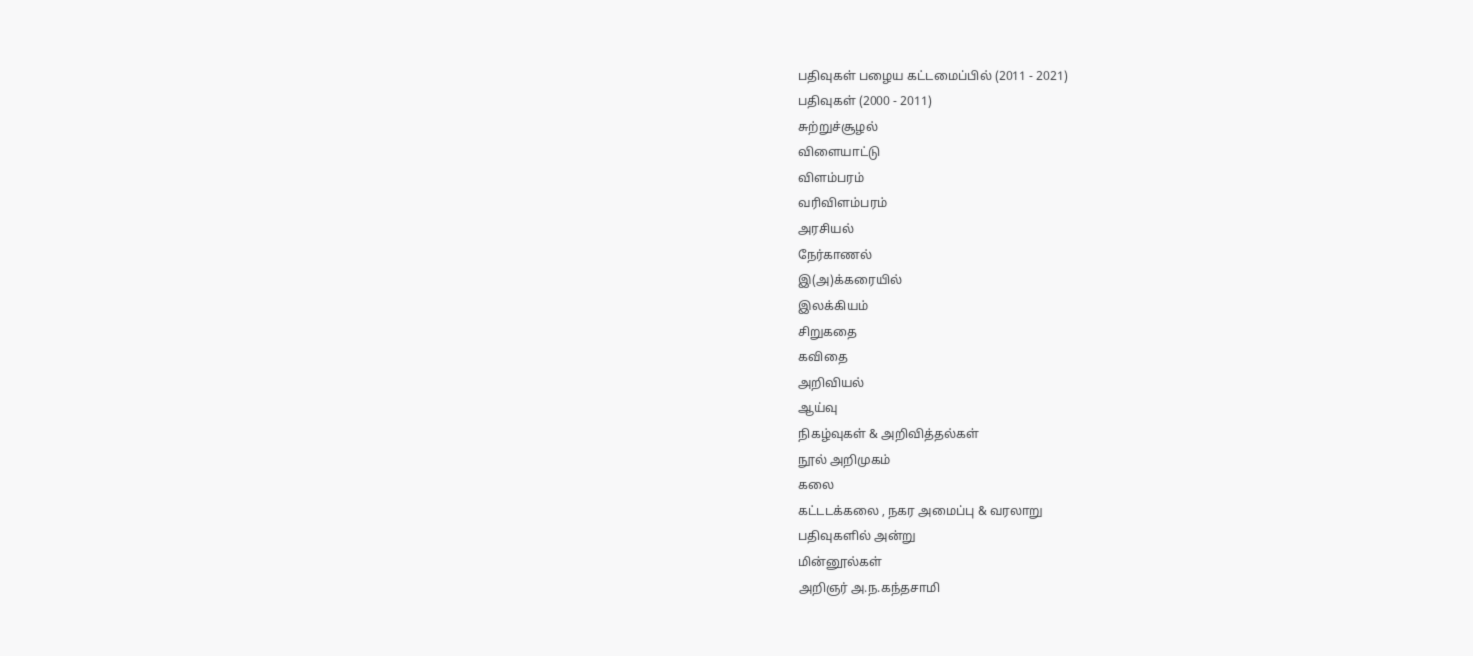பதிவுகள் பழைய கட்டமைப்பில் (2011 - 2021)
பதிவுகள் (2000 - 2011)
சுற்றுச்சூழல்
விளையாட்டு
விளம்பரம்
வரிவிளம்பரம்
அரசியல்
நேர்காணல்
இ(அ)க்கரையில்
இலக்கியம்
சிறுகதை
கவிதை
அறிவியல்
ஆய்வு
நிகழ்வுகள் & அறிவித்தல்கள்
நூல் அறிமுகம்
கலை
கட்டடக்கலை , நகர அமைப்பு & வரலாறு
பதிவுகளில் அன்று
மின்னூல்கள்
அறிஞர் அ.ந.கந்தசாமி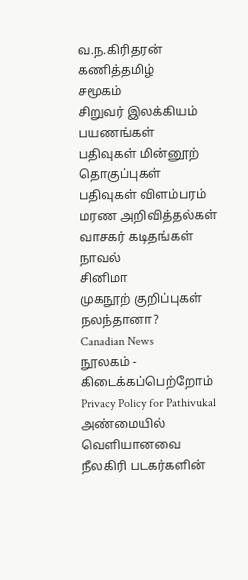வ.ந.கிரிதரன்
கணித்தமிழ்
சமூகம்
சிறுவர் இலக்கியம்
பயணங்கள்
பதிவுகள் மின்னூற் தொகுப்புகள்
பதிவுகள் விளம்பரம்
மரண அறிவித்தல்கள்
வாசகர் கடிதங்கள்
நாவல்
சினிமா
முகநூற் குறிப்புகள்
நலந்தானா?
Canadian News
நூலகம் - கிடைக்கப்பெற்றோம்
Privacy Policy for Pathivukal
அண்மையில் வெளியானவை
நீலகிரி படகர்களின்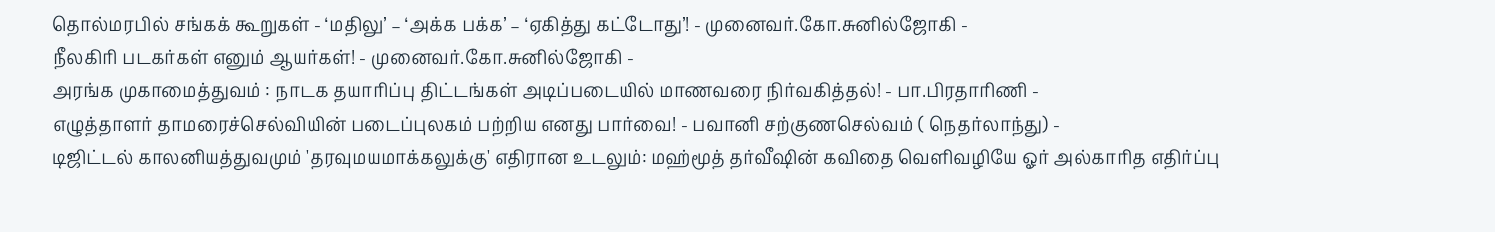தொல்மரபில் சங்கக் கூறுகள் - ‘மதிலு’ – ‘அக்க பக்க’ – ‘ஏகித்து கட்டோது’! - முனைவர்.கோ.சுனில்ஜோகி -
நீலகிரி படகர்கள் எனும் ஆயர்கள்! - முனைவர்.கோ.சுனில்ஜோகி -
அரங்க முகாமைத்துவம் : நாடக தயாரிப்பு திட்டங்கள் அடிப்படையில் மாணவரை நிர்வகித்தல்! - பா.பிரதாரிணி -
எழுத்தாளர் தாமரைச்செல்வியின் படைப்புலகம் பற்றிய எனது பார்வை! - பவானி சற்குணசெல்வம் ( நெதர்லாந்து) -
டிஜிட்டல் காலனியத்துவமும் 'தரவுமயமாக்கலுக்கு' எதிரான உடலும்: மஹ்மூத் தர்வீஷின் கவிதை வெளிவழியே ஓர் அல்காரித எதிர்ப்பு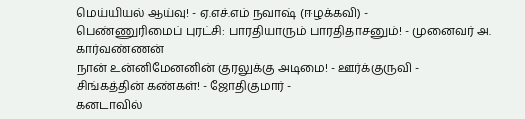மெய்யியல் ஆய்வு! - ஏ.எச்.எம் நவாஷ் (ஈழக்கவி) -
பெண்ணுரிமைப் புரட்சி: பாரதியாரும் பாரதிதாசனும்! - முனைவர் அ. கார்வண்ணன்
நான் உன்னிமேனனின் குரலுக்கு அடிமை! - ஊர்க்குருவி -
சிங்கத்தின் கண்கள்! - ஜோதிகுமார் -
கனடாவில்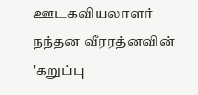ஊடகவியலாளர் நந்தன வீரரத்னவின் 'கறுப்பு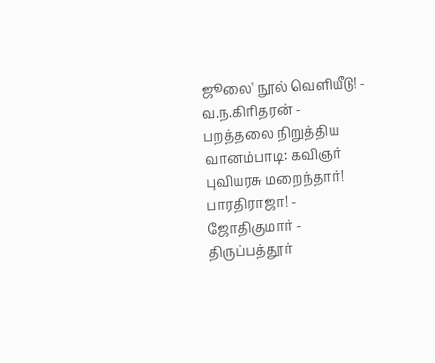ஜூலை' நூல் வெளியீடு! - வ.ந.கிரிதரன் -
பறத்தலை நிறுத்திய வானம்பாடி: கவிஞர் புவியரசு மறைந்தார்!
பாரதிராஜா! - ஜோதிகுமார் -
திருப்பத்தூர்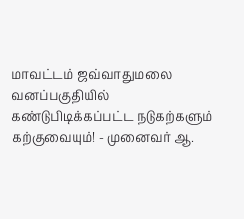மாவட்டம் ஜவ்வாதுமலை வனப்பகுதியில் கண்டுபிடிக்கப்பட்ட நடுகற்களும் கற்குவையும்! - முனைவர் ஆ.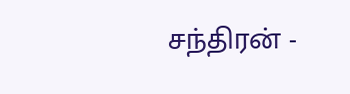சந்திரன் -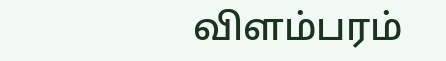விளம்பரம்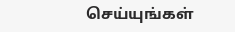செய்யுங்கள்